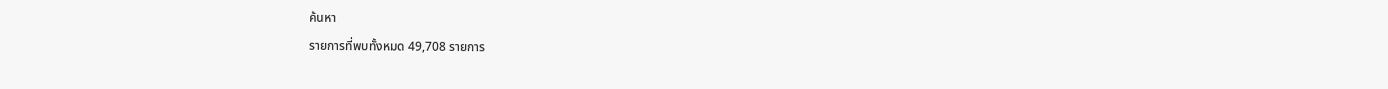ค้นหา
รายการที่พบทั้งหมด 49,708 รายการ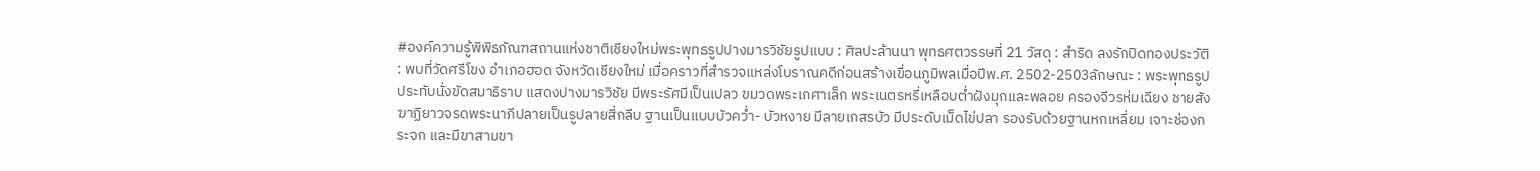#องค์ความรู้พิพิธภัณฑสถานแห่งชาติเชียงใหม่พระพุทธรูปปางมารวิชัยรูปแบบ : ศิลปะล้านนา พุทธศตวรรษที่ 21 วัสดุ : สำริด ลงรักปิดทองประวัติ : พบที่วัดศรีโขง อำเภอฮอด จังหวัดเชียงใหม่ เมื่อคราวที่สำรวจแหล่งโบราณคดีก่อนสร้างเขื่อนภูมิพลเมื่อปีพ.ศ. 2502-2503ลักษณะ : พระพุทธรูปประทับนั่งขัดสมาธิราบ แสดงปางมารวิชัย มีพระรัศมีเป็นเปลว ขมวดพระเกศาเล็ก พระเนตรหรี่เหลือบต่ำฝังมุกและพลอย ครองจีวรห่มเฉียง ชายสังฆาฏิยาวจรดพระนาภีปลายเป็นรูปลายสี่กลีบ ฐานเป็นแบบบัวคว่ำ- บัวหงาย มีลายเกสรบัว มีประดับเม็ดไข่ปลา รองรับด้วยฐานหกเหลี่ยม เจาะช่องกระจก และมีขาสามขา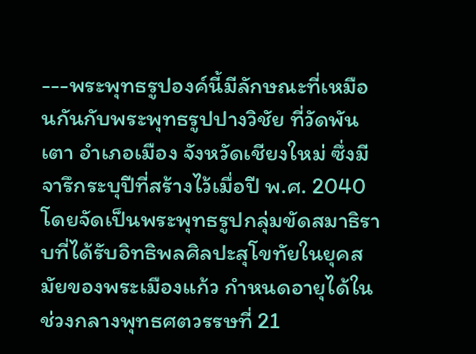---พระพุทธรูปองค์นี้มีลักษณะที่เหมือนกันกับพระพุทธรูปปางวิชัย ที่วัดพันเตา อำเภอเมือง จังหวัดเชียงใหม่ ซึ่งมีจารึกระบุปีที่สร้างไว้เมื่อปี พ.ศ. 2040 โดยจัดเป็นพระพุทธรูปกลุ่มขัดสมาธิราบที่ได้รับอิทธิพลศิลปะสุโขทัยในยุคสมัยของพระเมืองแก้ว กำหนดอายุได้ในช่วงกลางพุทธศตวรรษที่ 21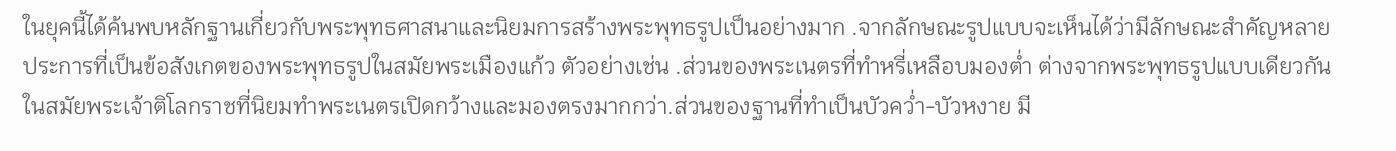ในยุคนี้ได้ค้นพบหลักฐานเกี่ยวกับพระพุทธศาสนาและนิยมการสร้างพระพุทธรูปเป็นอย่างมาก .จากลักษณะรูปแบบจะเห็นได้ว่ามีลักษณะสำคัญหลายประการที่เป็นข้อสังเกตของพระพุทธรูปในสมัยพระเมืองแก้ว ตัวอย่างเช่น .ส่วนของพระเนตรที่ทำหรี่เหลือบมองต่ำ ต่างจากพระพุทธรูปแบบเดียวกันในสมัยพระเจ้าติโลกราชที่นิยมทำพระเนตรเปิดกว้างและมองตรงมากกว่า.ส่วนของฐานที่ทำเป็นบัวคว่ำ-บัวหงาย มี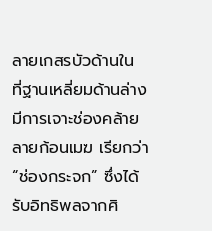ลายเกสรบัวด้านใน ที่ฐานเหลี่ยมด้านล่างมีการเจาะช่องคล้ายลายก้อนเมฆ เรียกว่า “ช่องกระจก” ซึ่งได้รับอิทธิพลจากศิ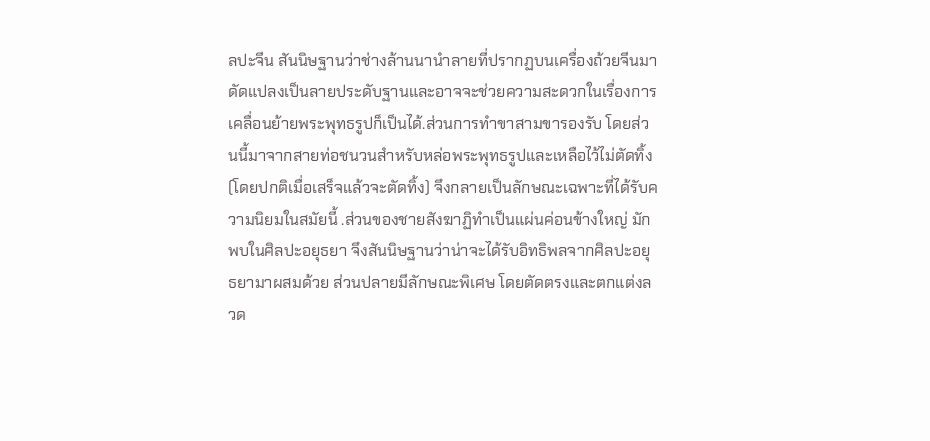ลปะจีน สันนิษฐานว่าช่างล้านนานำลายที่ปรากฏบนเครื่องถ้วยจีนมาดัดแปลงเป็นลายประดับฐานและอาจจะช่วยความสะดวกในเรื่องการเคลื่อนย้ายพระพุทธรูปก็เป็นได้.ส่วนการทำขาสามขารองรับ โดยส่วนนี้มาจากสายท่อชนวนสำหรับหล่อพระพุทธรูปและเหลือไว้ไม่ตัดทิ้ง (โดยปกติเมื่อเสร็จแล้วจะตัดทิ้ง) จึงกลายเป็นลักษณะเฉพาะที่ได้รับความนิยมในสมัยนี้ .ส่วนของชายสังฆาฏิทำเป็นแผ่นค่อนข้างใหญ่ มักพบในศิลปะอยุธยา จึงสันนิษฐานว่าน่าจะได้รับอิทธิพลจากศิลปะอยุธยามาผสมด้วย ส่วนปลายมีลักษณะพิเศษ โดยตัดตรงและตกแต่งลวด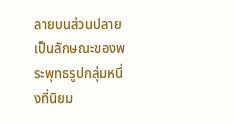ลายบนส่วนปลาย เป็นลักษณะของพระพุทธรูปกลุ่มหนึ่งที่นิยม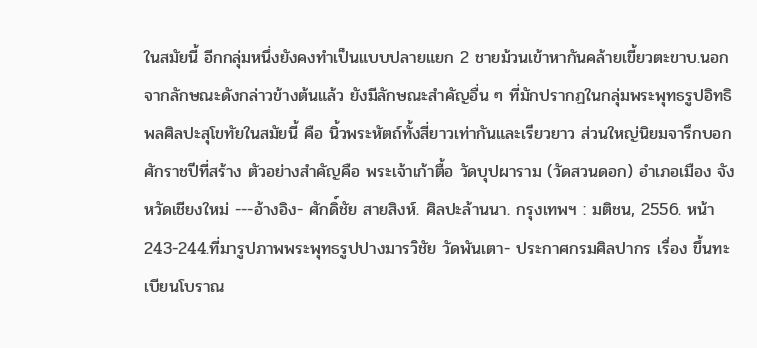ในสมัยนี้ อีกกลุ่มหนึ่งยังคงทำเป็นแบบปลายแยก 2 ชายม้วนเข้าหากันคล้ายเขี้ยวตะขาบ.นอกจากลักษณะดังกล่าวข้างต้นแล้ว ยังมีลักษณะสำคัญอื่น ๆ ที่มักปรากฏในกลุ่มพระพุทธรูปอิทธิพลศิลปะสุโขทัยในสมัยนี้ คือ นิ้วพระหัตถ์ทั้งสี่ยาวเท่ากันและเรียวยาว ส่วนใหญ่นิยมจารึกบอกศักราชปีที่สร้าง ตัวอย่างสำคัญคือ พระเจ้าเก้าตื้อ วัดบุปผาราม (วัดสวนดอก) อำเภอเมือง จังหวัดเชียงใหม่ ---อ้างอิง- ศักดิ์ชัย สายสิงห์. ศิลปะล้านนา. กรุงเทพฯ : มติชน, 2556. หน้า 243-244.ที่มารูปภาพพระพุทธรูปปางมารวิชัย วัดพันเตา- ประกาศกรมศิลปากร เรื่อง ขึ้นทะเบียนโบราณ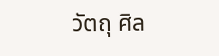วัตถุ ศิล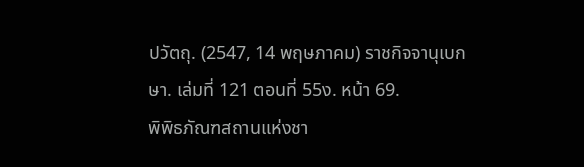ปวัตถุ. (2547, 14 พฤษภาคม) ราชกิจจานุเบกษา. เล่มที่ 121 ตอนที่ 55ง. หน้า 69.
พิพิธภัณฑสถานแห่งชา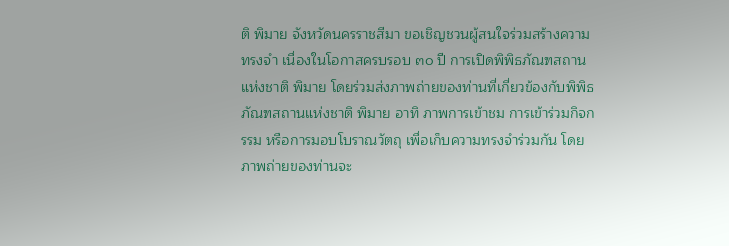ติ พิมาย จังหวัดนครราชสีมา ขอเชิญชวนผู้สนใจร่วมสร้างความทรงจำ เนื่องในโอกาสครบรอบ ๓๐ ปี การเปิดพิพิธภัณฑสถานแห่งชาติ พิมาย โดยร่วมส่งภาพถ่ายของท่านที่เกี่ยวข้องกับพิพิธภัณฑสถานแห่งชาติ พิมาย อาทิ ภาพการเข้าชม การเข้าร่วมกิจกรรม หรือการมอบโบราณวัตถุ เพื่อเก็บความทรงจำร่วมกัน โดยภาพถ่ายของท่านจะ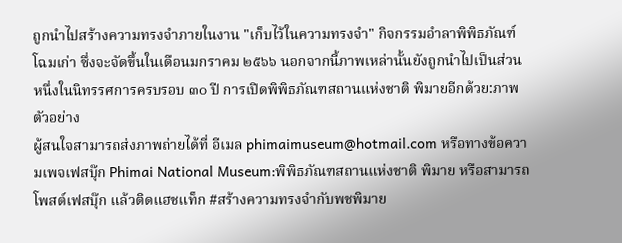ถูกนำไปสร้างความทรงจำภายในงาน "เก็บไว้ในความทรงจำ" กิจกรรมอำลาพิพิธภัณฑ์โฉมเก่า ซึ่งจะจัดขึ้นในเดือนมกราคม ๒๕๖๖ นอกจากนี้ภาพเหล่านั้นยังถูกนำไปเป็นส่วนหนึ่งในนิทรรศการครบรอบ ๓๐ ปี การเปิดพิพิธภัณฑสถานแห่งชาติ พิมายอีกด้วย:ภาพตัวอย่าง
ผู้สนใจสามารถส่งภาพถ่ายได้ที่ อีเมล phimaimuseum@hotmail.com หรือทางข้อความเพจเฟสบุ๊ก Phimai National Museum:พิพิธภัณฑสถานแห่งชาติ พิมาย หรือสามารถโพสต์เฟสบุ๊ก แล้วติดแฮชแท็ก #สร้างความทรงจำกับพชพิมาย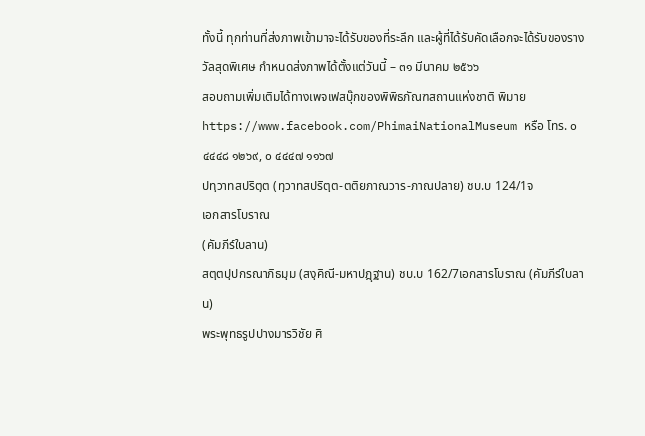ทั้งนี้ ทุกท่านที่ส่งภาพเข้ามาจะได้รับของที่ระลึก และผู้ที่ได้รับคัดเลือกจะได้รับของรางวัลสุดพิเศษ กำหนดส่งภาพได้ตั้งแต่วันนี้ – ๓๑ มีนาคม ๒๕๖๖
สอบถามเพิ่มเติมได้ทางเพจเฟสบุ๊กของพิพิธภัณฑสถานแห่งชาติ พิมาย https://www.facebook.com/PhimaiNationalMuseum หรือ โทร. ๐ ๔๔๔๘ ๑๒๖๙, ๐ ๔๔๔๗ ๑๑๖๗
ปทฺวาทสปริตฺต (ทฺวาทสปริตฺต-ตติยภาณวาร-ภาณปลาย) ชบ.บ 124/1จ
เอกสารโบราณ
(คัมภีร์ใบลาน)
สตฺตปฺปกรณาภิธมฺม (สงฺคิณี-มหาปฎฺฐาน) ชบ.บ 162/7เอกสารโบราณ (คัมภีร์ใบลาน)
พระพุทธรูปปางมารวิชัย ศิ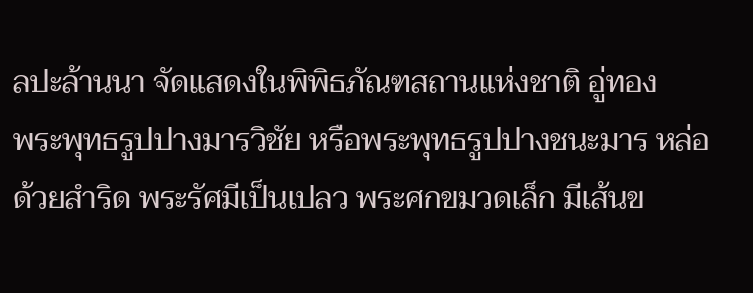ลปะล้านนา จัดแสดงในพิพิธภัณฑสถานแห่งชาติ อู่ทอง
พระพุทธรูปปางมารวิชัย หรือพระพุทธรูปปางชนะมาร หล่อด้วยสำริด พระรัศมีเป็นเปลว พระศกขมวดเล็ก มีเส้นข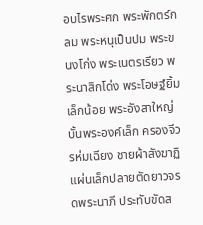อบไรพระศก พระพักตร์กลม พระหนุเป็นปม พระขนงโก่ง พระเนตรเรียว พระนาสิกโด่ง พระโอษฐ์ยิ้มเล็กน้อย พระอังสาใหญ่ บั้นพระองค์เล็ก ครองจีวรห่มเฉียง ชายผ้าสังฆาฏิแผ่นเล็กปลายตัดยาวจรดพระนาภี ประทับขัดส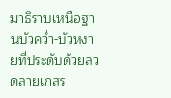มาธิราบเหนือฐานบัวคว่ำ-บัวหงายที่ประดับด้วยลวดลายเกสร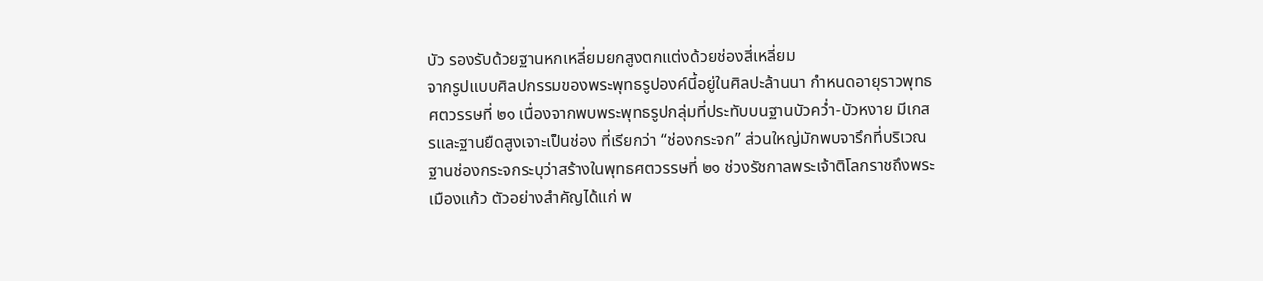บัว รองรับด้วยฐานหกเหลี่ยมยกสูงตกแต่งด้วยช่องสี่เหลี่ยม
จากรูปแบบศิลปกรรมของพระพุทธรูปองค์นี้อยู่ในศิลปะล้านนา กำหนดอายุราวพุทธศตวรรษที่ ๒๑ เนื่องจากพบพระพุทธรูปกลุ่มที่ประทับบนฐานบัวคว่ำ-บัวหงาย มีเกสรและฐานยืดสูงเจาะเป็นช่อง ที่เรียกว่า “ช่องกระจก” ส่วนใหญ่มักพบจารึกที่บริเวณฐานช่องกระจกระบุว่าสร้างในพุทธศตวรรษที่ ๒๑ ช่วงรัชกาลพระเจ้าติโลกราชถึงพระเมืองแก้ว ตัวอย่างสำคัญได้แก่ พ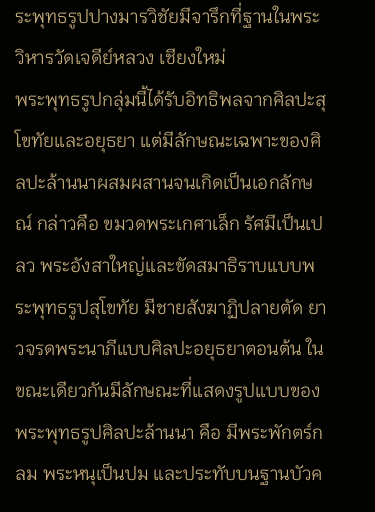ระพุทธรูปปางมารวิชัยมีจารึกที่ฐานในพระวิหารวัดเจดีย์หลวง เชียงใหม่
พระพุทธรูปกลุ่มนี้ได้รับอิทธิพลจากศิลปะสุโขทัยและอยุธยา แต่มีลักษณะเฉพาะของศิลปะล้านนาผสมผสานจนเกิดเป็นเอกลักษณ์ กล่าวคือ ขมวดพระเกศาเล็ก รัศมีเป็นเปลว พระอังสาใหญ่และขัดสมาธิราบแบบพระพุทธรูปสุโขทัย มีชายสังฆาฏิปลายตัด ยาวจรดพระนาภีแบบศิลปะอยุธยาตอนต้น ในขณะเดียวกันมีลักษณะที่แสดงรูปแบบของพระพุทธรูปศิลปะล้านนา คือ มีพระพักตร์กลม พระหนุเป็นปม และประทับบนฐานบัวค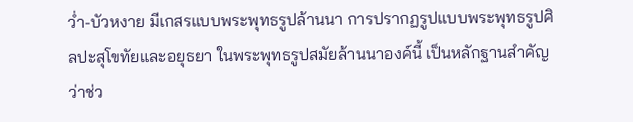ว่ำ-บัวหงาย มีเกสรแบบพระพุทธรูปล้านนา การปรากฏรูปแบบพระพุทธรูปศิลปะสุโขทัยและอยุธยา ในพระพุทธรูปสมัยล้านนาองค์นี้ เป็นหลักฐานสำคัญว่าช่ว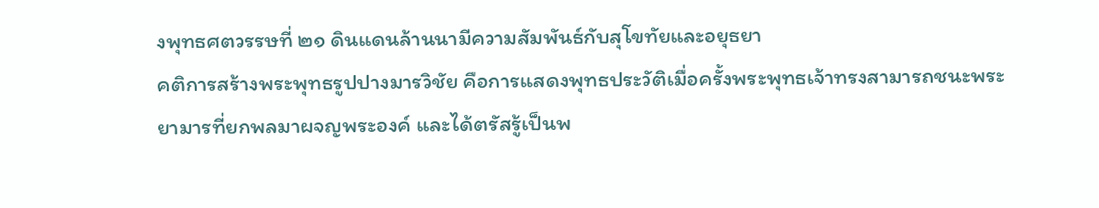งพุทธศตวรรษที่ ๒๑ ดินแดนล้านนามีความสัมพันธ์กับสุโขทัยและอยุธยา
คติการสร้างพระพุทธรูปปางมารวิชัย คือการแสดงพุทธประวัติเมื่อครั้งพระพุทธเจ้าทรงสามารถชนะพระยามารที่ยกพลมาผจญพระองค์ และได้ตรัสรู้เป็นพ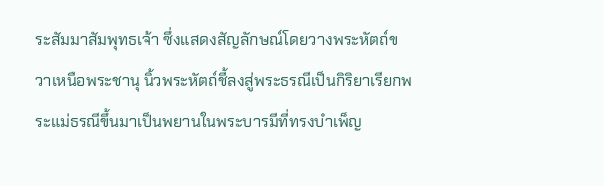ระสัมมาสัมพุทธเจ้า ซึ่งแสดงสัญลักษณ์โดยวางพระหัตถ์ขวาเหนือพระชานุ นิ้วพระหัตถ์ชี้ลงสู่พระธรณีเป็นกิริยาเรียกพระแม่ธรณีขึ้นมาเป็นพยานในพระบารมีที่ทรงบำเพ็ญ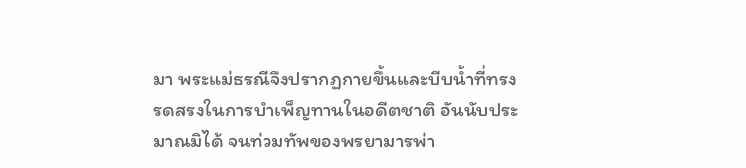มา พระแม่ธรณีจึงปรากฏกายขึ้นและบีบน้ำที่ทรงรดสรงในการบำเพ็ญทานในอดีตชาติ อันนับประมาณมิได้ จนท่วมทัพของพรยามารพ่า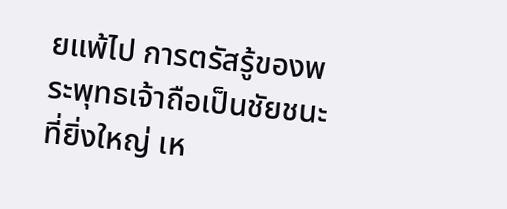ยแพ้ไป การตรัสรู้ของพระพุทธเจ้าถือเป็นชัยชนะที่ยิ่งใหญ่ เห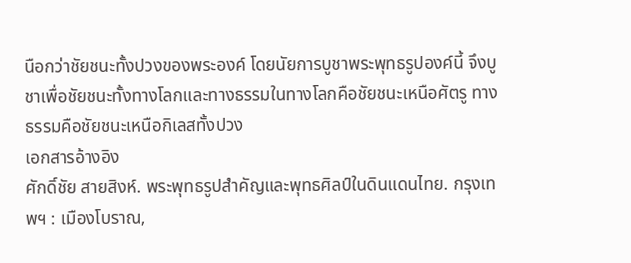นือกว่าชัยชนะทั้งปวงของพระองค์ โดยนัยการบูชาพระพุทธรูปองค์นี้ จึงบูชาเพื่อชัยชนะทั้งทางโลกและทางธรรมในทางโลกคือชัยชนะเหนือศัตรู ทางธรรมคือชัยชนะเหนือกิเลสทั้งปวง
เอกสารอ้างอิง
ศักดิ์ชัย สายสิงห์. พระพุทธรูปสำคัญและพุทธศิลป์ในดินแดนไทย. กรุงเทพฯ : เมืองโบราณ,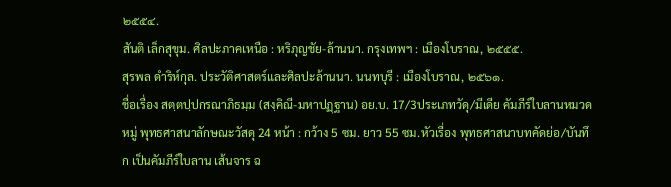๒๕๕๔.
สันติ เล็กสุขุม. ศิลปะภาคเหนือ : หริภุญชัย-ล้านนา. กรุงเทพฯ : เมืองโบราณ, ๒๕๕๕.
สุรพล ดำริห์กุล. ประวัติศาสตร์และศิลปะล้านนา. นนทบุรี : เมืองโบราณ, ๒๕๖๑.
ชื่อเรื่อง สตฺตปฺปกรณาภิธมฺม (สงฺคิณี-มหาปฏฺฐาน) อย.บ. 17/3ประเภทวัดุ/มีเดีย คัมภีร์ใบลานหมวดหมู่ พุทธศาสนาลักษณะวัสดุ 24 หน้า : กว้าง 5 ซม. ยาว 55 ซม.หัวเรื่อง พุทธศาสนาบทคัดย่อ/บันทึก เป็นคัมภีร์ใบลาน เส้นจาร ฉ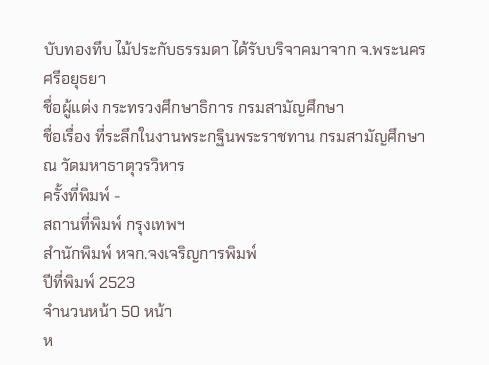บับทองทึบ ไม้ประกับธรรมดา ได้รับบริจาคมาจาก จ.พระนครศรีอยุธยา
ชื่อผู้แต่ง กระทรวงศึกษาธิการ กรมสามัญศึกษา
ชื่อเรื่อง ที่ระลึกในงานพระกฐินพระราชทาน กรมสามัญศึกษา ณ วัดมหาธาตุวรวิหาร
ครั้งที่พิมพ์ -
สถานที่พิมพ์ กรุงเทพฯ
สำนักพิมพ์ หจก.จงเจริญการพิมพ์
ปีที่พิมพ์ 2523
จำนวนหน้า 50 หน้า
ห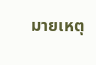มายเหตุ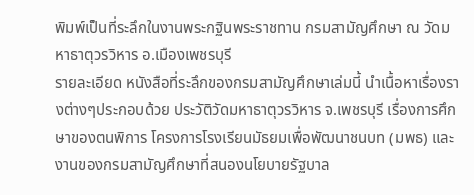พิมพ์เป็นที่ระลึกในงานพระกฐินพระราชทาน กรมสามัญศึกษา ณ วัดมหาธาตุวรวิหาร อ.เมืองเพชรบุรี
รายละเอียด หนังสือที่ระลึกของกรมสามัญศึกษาเล่มนี้ นำเนื้อหาเรื่องรางต่างๆประกอบด้วย ประวัติวัดมหาธาตุวรวิหาร จ.เพชรบุรี เรื่องการศึกษาของตนพิการ โครงการโรงเรียนมัธยมเพื่อพัฒนาชนบท (มพธ) และงานของกรมสามัญศึกษาที่สนองนโยบายรัฐบาล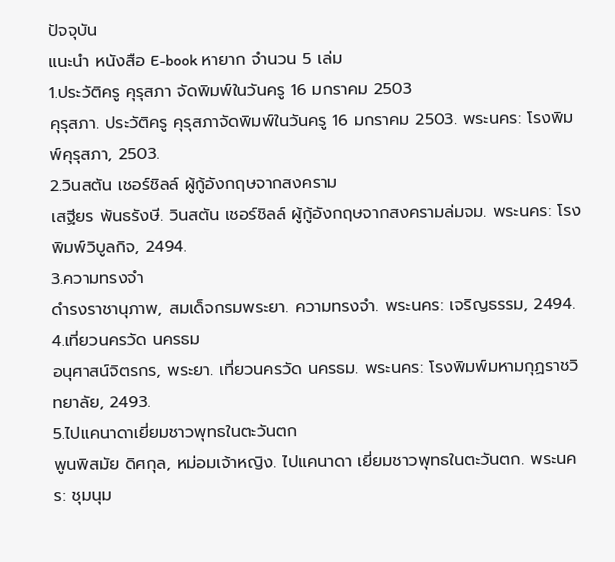ปัจจุบัน
แนะนำ หนังสือ E-book หายาก จำนวน 5 เล่ม
1.ประวัติครู คุรุสภา จัดพิมพ์ในวันครู 16 มกราคม 2503
คุรุสภา. ประวัติครู คุรุสภาจัดพิมพ์ในวันครู 16 มกราคม 2503. พระนคร: โรงพิมพ์คุรุสภา, 2503.
2.วินสตัน เชอร์ชิลล์ ผู้กู้อังกฤษจากสงคราม
เสฐียร พันธรังษี. วินสตัน เชอร์ชิลล์ ผู้กู้อังกฤษจากสงครามล่มจม. พระนคร: โรงพิมพ์วิบูลกิจ, 2494.
3.ความทรงจำ
ดำรงราชานุภาพ, สมเด็จกรมพระยา. ความทรงจำ. พระนคร: เจริญธรรม, 2494.
4.เที่ยวนครวัด นครธม
อนุศาสน์จิตรกร, พระยา. เที่ยวนครวัด นครธม. พระนคร: โรงพิมพ์มหามกุฏราชวิทยาลัย, 2493.
5.ไปแคนาดาเยี่ยมชาวพุทธในตะวันตก
พูนพิสมัย ดิศกุล, หม่อมเจ้าหญิง. ไปแคนาดา เยี่ยมชาวพุทธในตะวันตก. พระนคร: ชุมนุม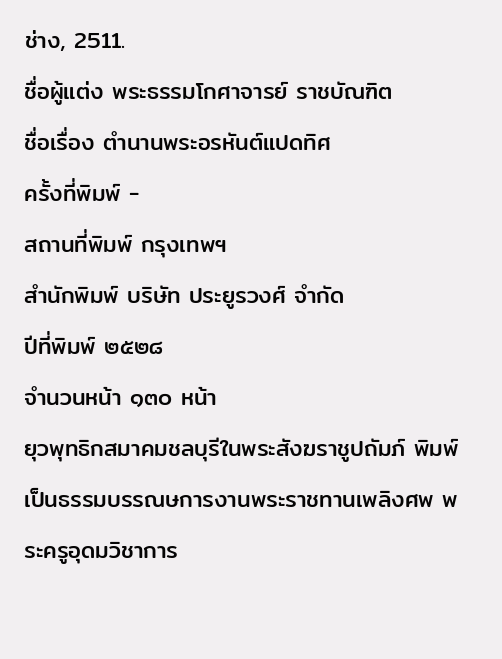ช่าง, 2511.
ชื่อผู้แต่ง พระธรรมโกศาจารย์ ราชบัณฑิต
ชื่อเรื่อง ตำนานพระอรหันต์แปดทิศ
ครั้งที่พิมพ์ -
สถานที่พิมพ์ กรุงเทพฯ
สำนักพิมพ์ บริษัท ประยูรวงศ์ จำกัด
ปีที่พิมพ์ ๒๕๒๘
จำนวนหน้า ๑๓๐ หน้า
ยุวพุทธิกสมาคมชลบุรีในพระสังฆราชูปถัมภ์ พิมพ์เป็นธรรมบรรณษการงานพระราชทานเพลิงศพ พระครูอุดมวิชาการ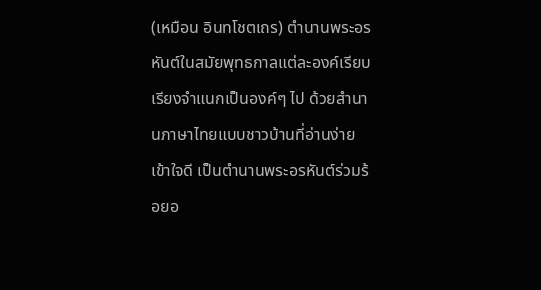(เหมือน อินทโชตเถร) ตำนานพระอรหันต์ในสมัยพุทธกาลแต่ละองค์เรียบเรียงจำแนกเป็นองค์ๆ ไป ด้วยสำนานภาษาไทยแบบชาวบ้านที่อ่านง่าย เข้าใจดี เป็นตำนานพระอรหันต์ร่วมร้อยอ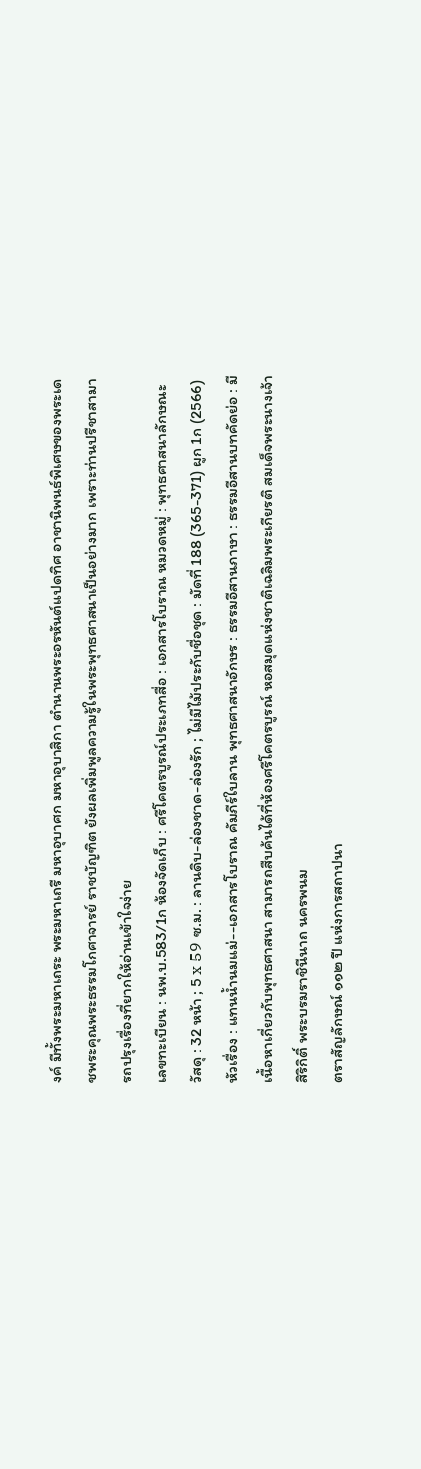งค์ มีทั้งพระมหาเถระ พระมหาเถรี มหาอุบาศก มหาอุบาสิกา ตำนานพระอรหันต์แปดทิศ อาชานิพนธ์พิเศษของพระเดชพระคุณพระธรรมโกศาจารย์ ราชบัญฑิต ยังผลเพิ่มพูลความรู้ในพระพุทธศาสนาเป็นอย่างมาก เพราะท่านปรีชาสามารถปรุงเรื่องที่ยากให้อ่านเข้าใจง่าย
เลขทะเบียน : นพ.บ.583/1ก ห้องจัดเก็บ : ศรีโคตรบูรณ์ประเภทสื่อ : เอกสารโบราณ หมวดหมู่ : พุทธศาสนาลักษณะวัสดุ : 32 หน้า ; 5 x 59 ซ.ม. : ลานดิบ-ล่องชาด-ล่องรัก ; ไม่มีไม้ประกับชื่อชุด : มัดที่ 188 (365-371) ผูก 1ก (2566)หัวเรื่อง : แทนน้ำนมแม่--เอกสารโบราณ คัมภีร์ใบลาน พุทธศาสนาอักษร : ธรรมอีสานภาษา : ธรรมอีสานบทคัดย่อ : มีเนื้อหาเกี่ยวกับพุทธศาสนา สามารถสืบค้นได้ที่ห้องศรีโคตรบูรณ์ หอสมุดแห่งชาติเฉลิมพระเกียรติ สมเด็จพระนางเจ้าสิริกิติ์ พระบรมราชินีนาถ นครพนม
ตราสัญลักษณ์ ๑๑๒ ปี แห่งการสถาปนา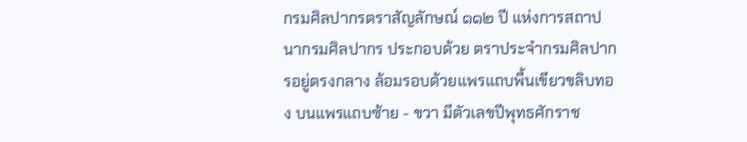กรมศิลปากรตราสัญลักษณ์ ๑๑๒ ปี แห่งการสถาปนากรมศิลปากร ประกอบด้วย ตราประจำกรมศิลปากรอยู่ตรงกลาง ล้อมรอบด้วยแพรแถบพื้นเขียวขลิบทอง บนแพรแถบซ้าย - ขวา มีตัวเลขปีพุทธศักราช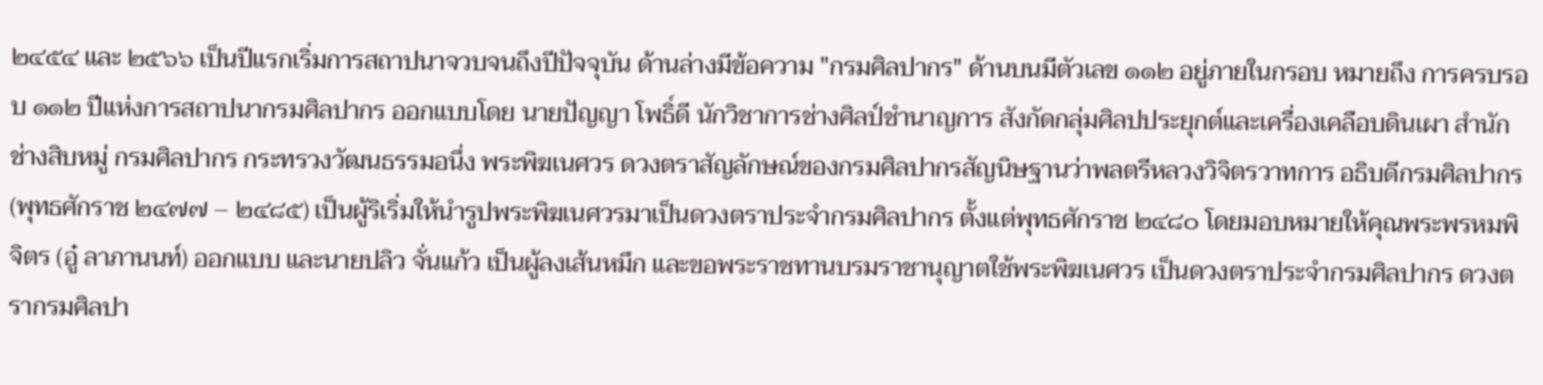๒๔๕๔ และ ๒๕๖๖ เป็นปีแรกเริ่มการสถาปนาจวบจนถึงปีปัจจุบัน ด้านล่างมีข้อความ "กรมศิลปากร" ด้านบนมีตัวเลข ๑๑๒ อยู่ภายในกรอบ หมายถึง การครบรอบ ๑๑๒ ปีแห่งการสถาปนากรมศิลปากร ออกแบบโดย นายปัญญา โพธิ์ดี นักวิชาการช่างศิลป์ชำนาญการ สังกัดกลุ่มศิลปประยุกต์และเครื่องเคลือบดินเผา สำนักช่างสิบหมู่ กรมศิลปากร กระทรวงวัฒนธรรมอนึ่ง พระพิฆเนศวร ดวงตราสัญลักษณ์ของกรมศิลปากรสัญนิษฐานว่าพลตรีหลวงวิจิตรวาทการ อธิบดีกรมศิลปากร (พุทธศักราช ๒๔๗๗ – ๒๔๘๕) เป็นผู้ริเริ่มให้นำรูปพระพิฆเนศวรมาเป็นดวงตราประจำกรมศิลปากร ตั้งแต่พุทธศักราช ๒๔๘๐ โดยมอบหมายให้คุณพระพรหมพิจิตร (อู๋ ลาภานนท์) ออกแบบ และนายปลิว จั่นแก้ว เป็นผู้ลงเส้นหมึก และขอพระราชทานบรมราชานุญาตใช้พระพิฆเนศวร เป็นดวงตราประจำกรมศิลปากร ดวงตรากรมศิลปา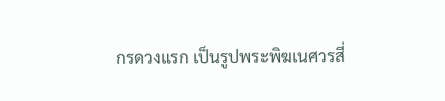กรดวงแรก เป็นรูปพระพิฆเนศวรสี่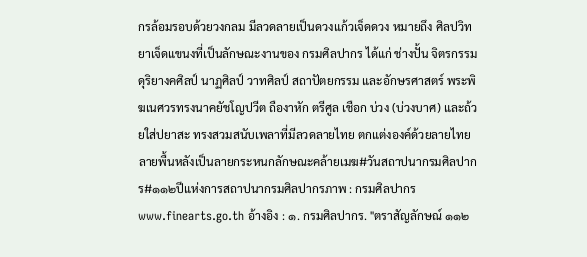กรล้อมรอบด้วยวงกลม มีลวดลายเป็นดวงแก้วเจ็ดดวง หมายถึง ศิลปวิทยาเจ็ดแขนงที่เป็นลักษณะงานของ กรมศิลปากร ได้แก่ ช่างปั้น จิตรกรรม ดุริยางคศิลป์ นาฏศิลป์ วาทศิลป์ สถาปัตยกรรม และอักษรศาสตร์ พระพิฆเนศวรทรงนาคยัชโญปวีต ถืองาหัก ตรีศูล เชือก บ่วง (บ่วงบาศ) และถ้วยใส่ปยาสะ ทรงสวมสนับเพลาที่มีลวดลายไทย ตกแต่งองค์ด้วยลายไทย ลายพื้นหลังเป็นลายกระหนกลักษณะคล้ายเมฆ#วันสถาปนากรมศิลปากร#๑๑๒ปีแห่งการสถาปนากรมศิลปากรภาพ : กรมศิลปากร www.finearts.go.th อ้างอิง : ๑. กรมศิลปากร. "ตราสัญลักษณ์ ๑๑๒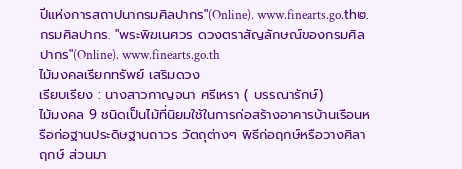ปีแห่งการสถาปนากรมศิลปากร"(Online). www.finearts.go.th๒. กรมศิลปากร. "พระพิฆเนศวร ดวงตราสัญลักษณ์ของกรมศิลปากร"(Online). www.finearts.go.th
ไม้มงคลเรียกทรัพย์ เสริมดวง
เรียบเรียง : นางสาวกาญจนา ศรีเหรา ( บรรณารักษ์)
ไม้มงคล 9 ชนิดเป็นไม้ที่นิยมใช้ในการก่อสร้างอาคารบ้านเรือนหรือก่อฐานประดิษฐานถาวร วัตถุต่างๆ พิธีก่อฤกษ์หรือวางศิลาฤกษ์ ส่วนมา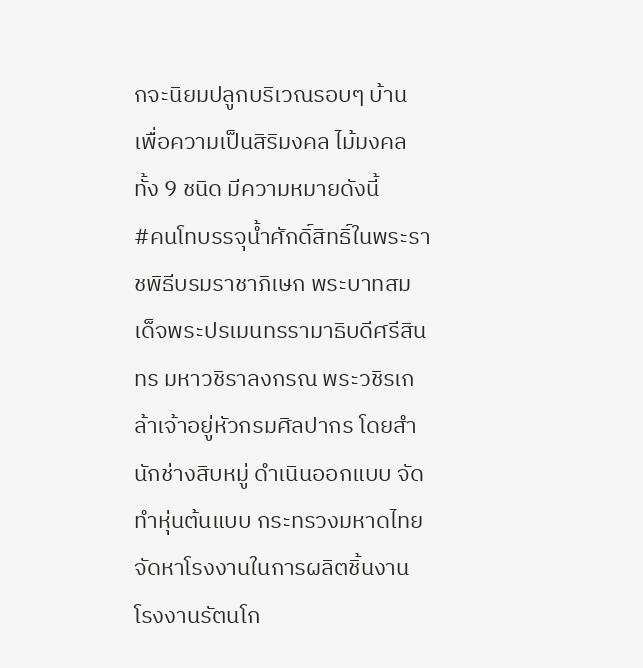กจะนิยมปลูกบริเวณรอบๆ บ้าน เพื่อความเป็นสิริมงคล ไม้มงคลทั้ง 9 ชนิด มีความหมายดังนี้
#คนโทบรรจุน้ำศักดิ์สิทธิ์ในพระราชพิธีบรมราชาภิเษก พระบาทสมเด็จพระปรเมนทรรามาธิบดีศรีสินทร มหาวชิราลงกรณ พระวชิรเกล้าเจ้าอยู่หัวกรมศิลปากร โดยสำนักช่างสิบหมู่ ดำเนินออกแบบ จัดทำหุ่นต้นแบบ กระทรวงมหาดไทย จัดหาโรงงานในการผลิตชิ้นงาน โรงงานรัตนโก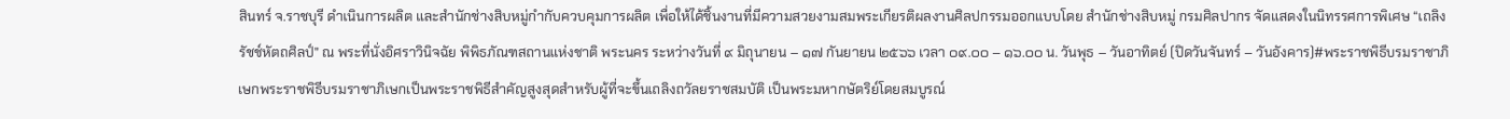สินทร์ จ.ราชบุรี ดำเนินการผลิต และสำนักช่างสิบหมู่กำกับควบคุมการผลิต เพื่อให้ได้ชิ้นงานที่มีความสวยงามสมพระเกียรติผลงานศิลปกรรมออกแบบโดย สำนักช่างสิบหมู่ กรมศิลปากร จัดแสดงในนิทรรศการพิเศษ “เถลิงรัชช์หัตถศิลป์” ณ พระที่นั่งอิศราวินิจฉัย พิพิธภัณฑสถานแห่งชาติ พระนคร ระหว่างวันที่ ๙ มิถุนายน – ๑๗ กันยายน ๒๕๖๖ เวลา ๐๙.๐๐ – ๑๖.๐๐ น. วันพุธ – วันอาทิตย์ (ปิดวันจันทร์ – วันอังคาร)#พระราชพิธีบรมราชาภิเษกพระราชพิธีบรมราชาภิเษกเป็นพระราชพิธีสำคัญสูงสุดสำหรับผู้ที่จะขึ้นเถลิงถวัลยราชสมบัติ เป็นพระมหากษัตริย์โดยสมบูรณ์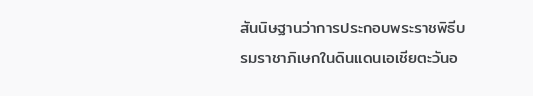สันนิษฐานว่าการประกอบพระราชพิธีบรมราชาภิเษกในดินแดนเอเชียตะวันอ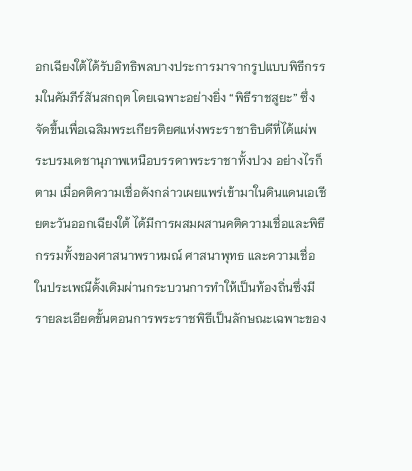อกเฉียงใต้ได้รับอิทธิพลบางประการมาจากรูปแบบพิธีกรรมในคัมภีร์สันสกฤต โดยเฉพาะอย่างยิ่ง “พิธีราชสูยะ” ซึ่งจัดขึ้นเพื่อเฉลิมพระเกียรติยศแห่งพระราชาธิบดีที่ได้แผ่พระบรมเดชานุภาพเหนือบรรดาพระราชาทั้งปวง อย่างไรก็ตาม เมื่อคติความเชื่อดังกล่าวเผยแพร่เข้ามาในดินแดนเอเชียตะวันออกเฉียงใต้ ได้มีการผสมผสานคติความเชื่อและพิธีกรรมทั้งของศาสนาพราหมณ์ ศาสนาพุทธ และความเชื่อในประเพณีดั้งเดิมผ่านกระบวนการทำให้เป็นท้องถิ่นซึ่งมีรายละเอียดขั้นตอนการพระราชพิธีเป็นลักษณะเฉพาะของ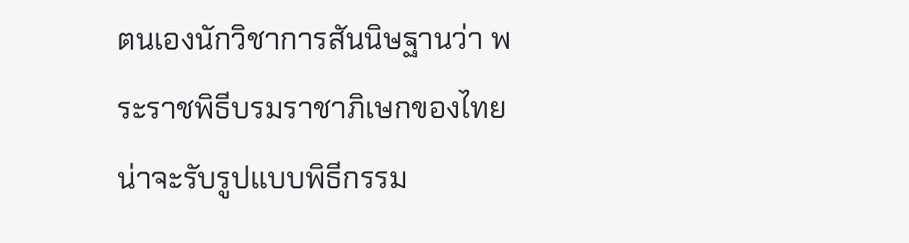ตนเองนักวิชาการสันนิษฐานว่า พระราชพิธีบรมราชาภิเษกของไทยน่าจะรับรูปแบบพิธีกรรม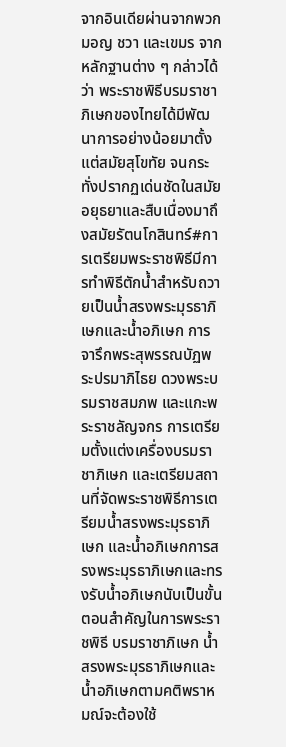จากอินเดียผ่านจากพวก มอญ ชวา และเขมร จากหลักฐานต่าง ๆ กล่าวได้ว่า พระราชพิธีบรมราชาภิเษกของไทยได้มีพัฒนาการอย่างน้อยมาตั้งแต่สมัยสุโขทัย จนกระทั่งปรากฏเด่นชัดในสมัยอยุธยาและสืบเนื่องมาถึงสมัยรัตนโกสินทร์#การเตรียมพระราชพิธีมีการทำพิธีตักน้ำสำหรับถวายเป็นน้ำสรงพระมุรธาภิเษกและน้ำอภิเษก การจารึกพระสุพรรณบัฏพระปรมาภิไธย ดวงพระบรมราชสมภพ และแกะพระราชลัญจกร การเตรียมตั้งแต่งเครื่องบรมราชาภิเษก และเตรียมสถานที่จัดพระราชพิธีการเตรียมน้ำสรงพระมุรธาภิเษก และน้ำอภิเษกการสรงพระมุรธาภิเษกและทรงรับน้ำอภิเษกนับเป็นขั้นตอนสำคัญในการพระราชพิธี บรมราชาภิเษก น้ำสรงพระมุรธาภิเษกและน้ำอภิเษกตามคติพราหมณ์จะต้องใช้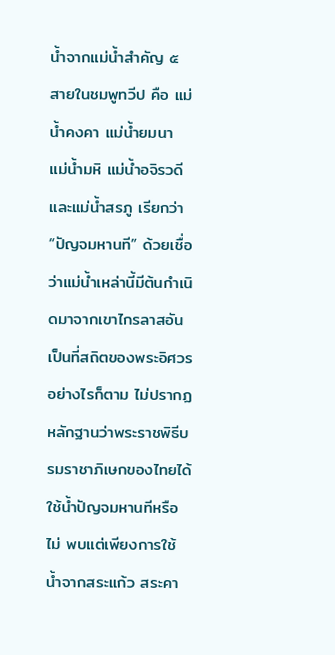น้ำจากแม่น้ำสำคัญ ๕ สายในชมพูทวีป คือ แม่น้ำคงคา แม่น้ำยมนา แม่น้ำมหิ แม่น้ำอจิรวดี และแม่น้ำสรภู เรียกว่า “ปัญจมหานที” ด้วยเชื่อว่าแม่น้ำเหล่านี้มีต้นกำเนิดมาจากเขาไกรลาสอันเป็นที่สถิตของพระอิศวร อย่างไรก็ตาม ไม่ปรากฏหลักฐานว่าพระราชพิธีบรมราชาภิเษกของไทยได้ใช้น้ำปัญจมหานทีหรือไม่ พบแต่เพียงการใช้น้ำจากสระแก้ว สระคา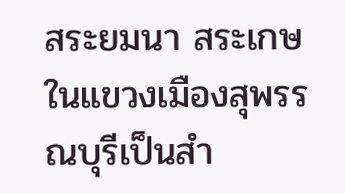สระยมนา สระเกษ ในแขวงเมืองสุพรรณบุรีเป็นสำ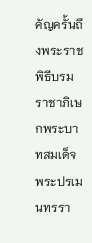คัญครั้นถึงพระราชพิธีบรมราชาภิเษกพระบาทสมเด็จพระปรเมนทรรา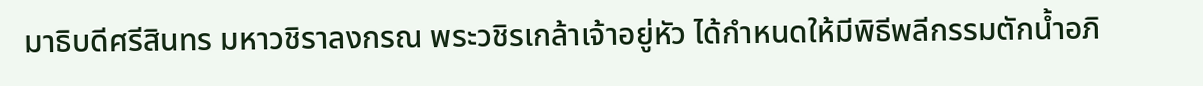มาธิบดีศรีสินทร มหาวชิราลงกรณ พระวชิรเกล้าเจ้าอยู่หัว ได้กำหนดให้มีพิธีพลีกรรมตักน้ำอภิ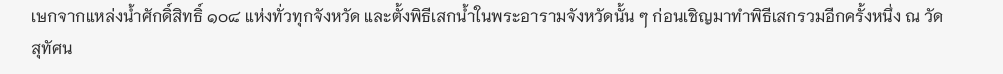เษกจากแหล่งน้ำศักดิ์สิทธิ์ ๑๐๘ แห่งทั่วทุกจังหวัด และตั้งพิธีเสกน้ำในพระอารามจังหวัดนั้น ๆ ก่อนเชิญมาทำพิธีเสกรวมอีกครั้งหนึ่ง ณ วัดสุทัศน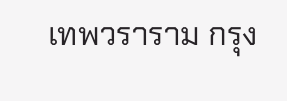เทพวราราม กรุง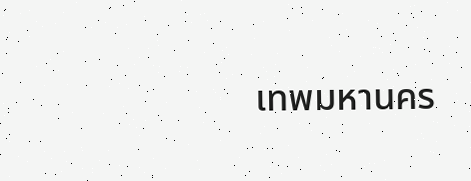เทพมหานคร